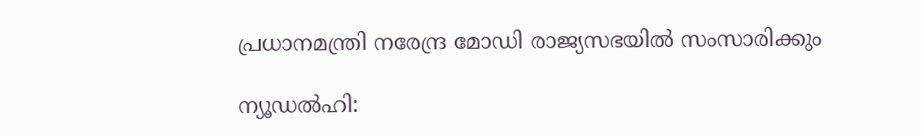പ്രധാനമന്ത്രി നരേന്ദ്ര മോഡി രാജ്യസഭയില്‍ സംസാരിക്കും

ന്യൂഡല്‍ഹി: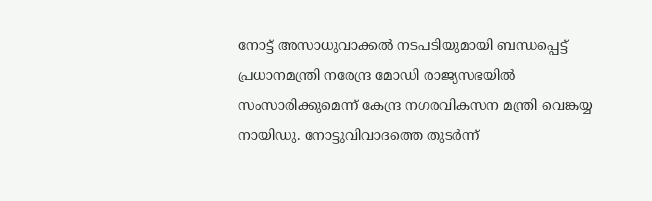നോട്ട് അസാധുവാക്കല്‍ നടപടിയുമായി ബന്ധപ്പെട്ട് പ്രധാനമന്ത്രി നരേന്ദ്ര മോഡി രാജ്യസഭയില്‍ സംസാരിക്കുമെന്ന് കേന്ദ്ര നഗരവികസന മന്ത്രി വെങ്കയ്യ നായിഡു. നോട്ടുവിവാദത്തെ തുടര്‍ന്ന്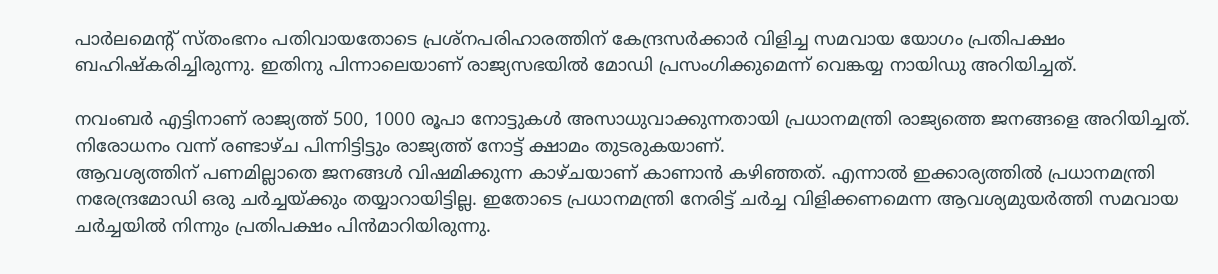പാര്‍ലമെന്റ് സ്തംഭനം പതിവായതോടെ പ്രശ്‌നപരിഹാരത്തിന് കേന്ദ്രസര്‍ക്കാര്‍ വിളിച്ച സമവായ യോഗം പ്രതിപക്ഷം ബഹിഷ്‌കരിച്ചിരുന്നു. ഇതിനു പിന്നാലെയാണ് രാജ്യസഭയില്‍ മോഡി പ്രസംഗിക്കുമെന്ന് വെങ്കയ്യ നായിഡു അറിയിച്ചത്.

നവംബര്‍ എട്ടിനാണ് രാജ്യത്ത് 500, 1000 രൂപാ നോട്ടുകള്‍ അസാധുവാക്കുന്നതായി പ്രധാനമന്ത്രി രാജ്യത്തെ ജനങ്ങളെ അറിയിച്ചത്. നിരോധനം വന്ന് രണ്ടാഴ്ച പിന്നിട്ടിട്ടും രാജ്യത്ത് നോട്ട് ക്ഷാമം തുടരുകയാണ്.
ആവശ്യത്തിന് പണമില്ലാതെ ജനങ്ങള്‍ വിഷമിക്കുന്ന കാഴ്ചയാണ് കാണാന്‍ കഴിഞ്ഞത്. എന്നാല്‍ ഇക്കാര്യത്തില്‍ പ്രധാനമന്ത്രി നരേന്ദ്രമോഡി ഒരു ചര്‍ച്ചയ്ക്കും തയ്യാറായിട്ടില്ല. ഇതോടെ പ്രധാനമന്ത്രി നേരിട്ട് ചര്‍ച്ച വിളിക്കണമെന്ന ആവശ്യമുയര്‍ത്തി സമവായ ചര്‍ച്ചയില്‍ നിന്നും പ്രതിപക്ഷം പിന്‍മാറിയിരുന്നു.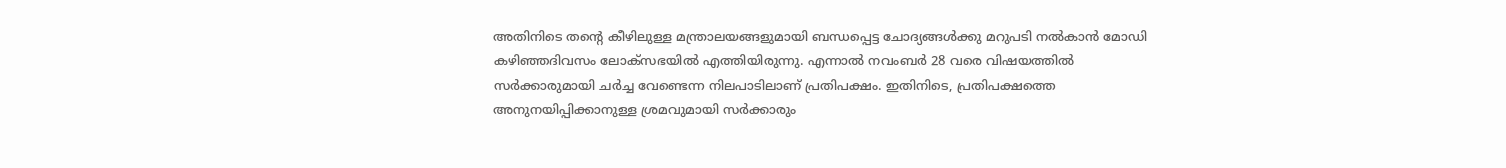അതിനിടെ തന്റെ കീഴിലുള്ള മന്ത്രാലയങ്ങളുമായി ബന്ധപ്പെട്ട ചോദ്യങ്ങള്‍ക്കു മറുപടി നല്‍കാന്‍ മോഡി കഴിഞ്ഞദിവസം ലോക്‌സഭയില്‍ എത്തിയിരുന്നു. എന്നാല്‍ നവംബര്‍ 28 വരെ വിഷയത്തില്‍ സര്‍ക്കാരുമായി ചര്‍ച്ച വേണ്ടെന്ന നിലപാടിലാണ് പ്രതിപക്ഷം. ഇതിനിടെ, പ്രതിപക്ഷത്തെ അനുനയിപ്പിക്കാനുള്ള ശ്രമവുമായി സര്‍ക്കാരും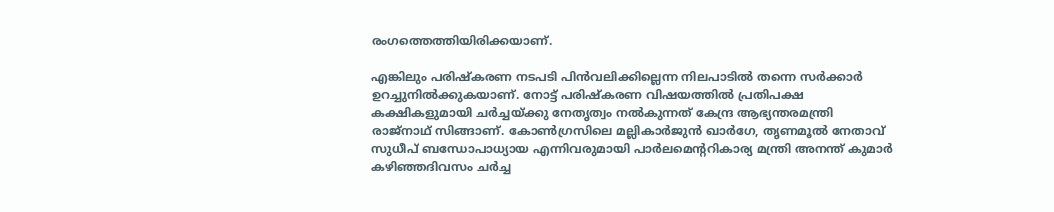രംഗത്തെത്തിയിരിക്കയാണ്.

എങ്കിലും പരിഷ്‌കരണ നടപടി പിന്‍വലിക്കില്ലെന്ന നിലപാടില്‍ തന്നെ സര്‍ക്കാര്‍ ഉറച്ചുനില്‍ക്കുകയാണ്. നോട്ട് പരിഷ്‌കരണ വിഷയത്തില്‍ പ്രതിപക്ഷ കക്ഷികളുമായി ചര്‍ച്ചയ്ക്കു നേതൃത്വം നല്‍കുന്നത് കേന്ദ്ര ആഭ്യന്തരമന്ത്രി രാജ്‌നാഥ് സിങ്ങാണ്. കോണ്‍ഗ്രസിലെ മല്ലികാര്‍ജുന്‍ ഖാര്‍ഗേ, തൃണമൂല്‍ നേതാവ് സുധീപ് ബന്ധോപാധ്യായ എന്നിവരുമായി പാര്‍ലമെന്ററികാര്യ മന്ത്രി അനന്ത് കുമാര്‍ കഴിഞ്ഞദിവസം ചര്‍ച്ച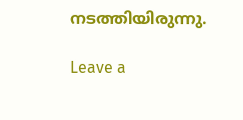നടത്തിയിരുന്നു.

Leave a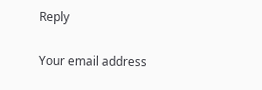Reply

Your email address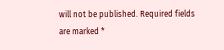will not be published. Required fields are marked *